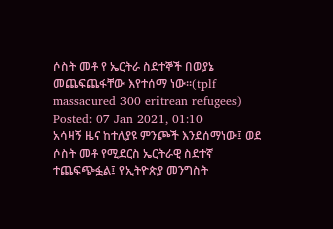ሶስት መቶ የ ኤርትራ ስደተኞች በወያኔ መጨፍጨፋቸው እየተሰማ ነው።(tplf massacured 300 eritrean refugees)
Posted: 07 Jan 2021, 01:10
አሳዛኝ ዜና ከተለያዩ ምንጮች እንደሰማነው፤ ወደ ሶስት መቶ የሚደርስ ኤርትራዊ ስደተኛ ተጨፍጭፏል፤ የኢትዮጵያ መንግስት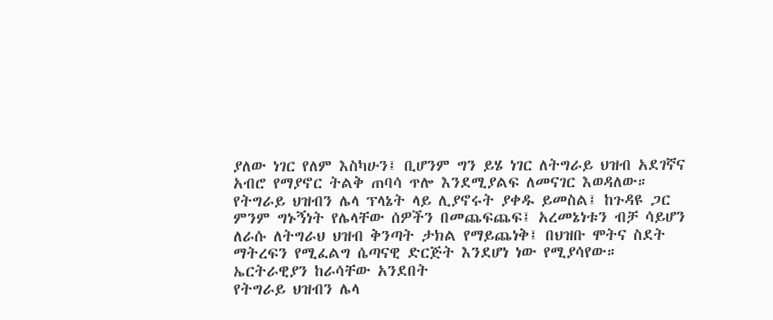ያለው ነገር የለም እስካሁን፤ ቢሆንም ግን ይሄ ነገር ለትግራይ ህዝብ አደገኛና አብሮ የማያኖር ትልቅ ጠባሳ ጥሎ እንደሚያልፍ ለመናገር እወዳለው።
የትግራይ ህዝብን ሌላ ፕላኔት ላይ ሊያኖሩት ያቀዱ ይመስል፤ ከጉዳዩ ጋር ምንም ግኑኝነት የሌላቸው ሰዎችን በመጨፍጨፍ፤ አረመኔነቱን ብቻ ሳይሆን ለራሱ ለትግራህ ህዝብ ቅንጣት ታክል የማይጨነቅ፤ በህዝቡ ሞትና ስደት ማትረፍን የሚፈልግ ሴጣናዊ ድርጅት እንደሆነ ነው የሚያሳየው።
ኤርትራዊያን ከራሳቸው አንደበት
የትግራይ ህዝብን ሌላ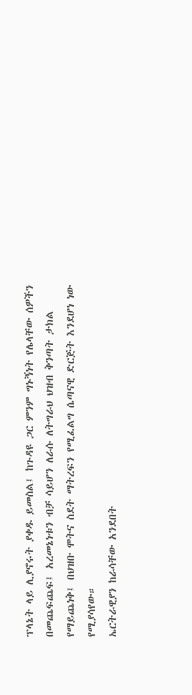ፕላኔት ላይ ሊያኖሩት ያቀዱ ይመስል፤ ከጉዳዩ ጋር ምንም ግኑኝነት የሌላቸው ሰዎችን በመጨፍጨፍ፤ አረመኔነቱን ብቻ ሳይሆን ለራሱ ለትግራህ ህዝብ ቅንጣት ታክል የማይጨነቅ፤ በህዝቡ ሞትና ስደት ማትረፍን የሚፈልግ ሴጣናዊ ድርጅት እንደሆነ ነው የሚያሳየው።
ኤርትራዊያን ከራሳቸው አንደበት